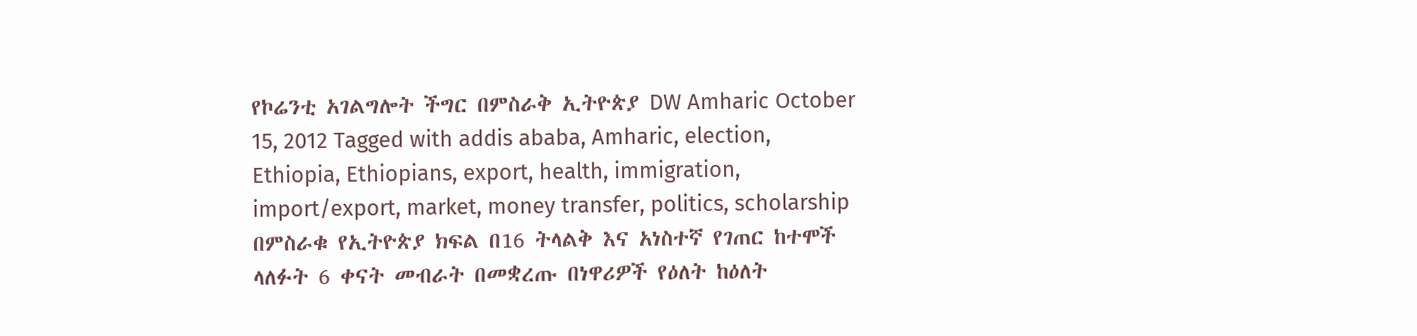የኮሬንቲ አገልግሎት ችግር በምስራቅ ኢትዮጵያ DW Amharic October 15, 2012 Tagged with addis ababa, Amharic, election, Ethiopia, Ethiopians, export, health, immigration, import/export, market, money transfer, politics, scholarship በምስራቁ የኢትዮጵያ ክፍል በ16 ትላልቅ እና አነስተኛ የገጠር ከተሞች ላለፉት 6 ቀናት መብራት በመቋረጡ በነዋሪዎች የዕለት ከዕለት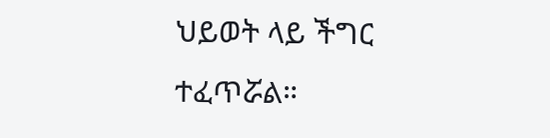ህይወት ላይ ችግር ተፈጥሯል።